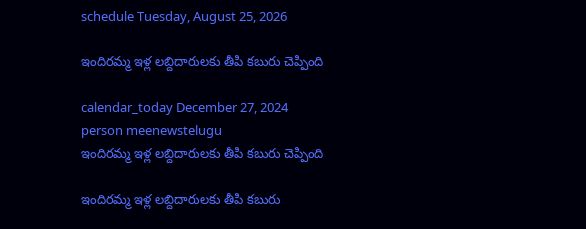schedule Tuesday, August 25, 2026

ఇందిరమ్మ ఇళ్ల లబ్దిదారులకు తీపి కబురు చెప్పింది

calendar_today December 27, 2024
person meenewstelugu
ఇందిరమ్మ ఇళ్ల లబ్దిదారులకు తీపి కబురు చెప్పింది

ఇందిరమ్మ ఇళ్ల లబ్దిదారులకు తీపి కబురు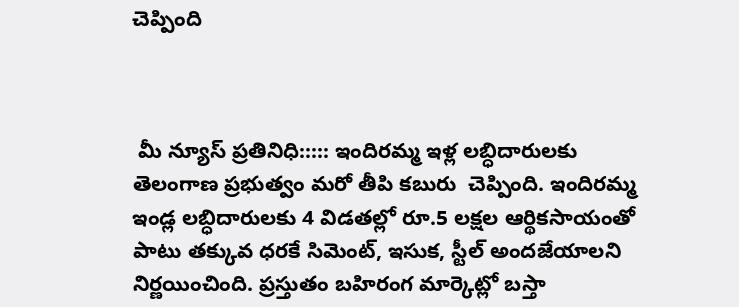చెప్పింది



 మీ న్యూస్ ప్రతినిధి::::: ఇందిరమ్మ ఇళ్ల లబ్ధిదారులకు తెలంగాణ ప్రభుత్వం మరో తీపి కబురు  చెప్పింది. ఇందిరమ్మ ఇండ్ల లబ్ధిదారులకు 4 విడతల్లో రూ.5 లక్షల ఆర్థికసాయంతో పాటు తక్కువ ధరకే సిమెంట్, ఇసుక, స్టీల్ అందజేయాలని నిర్ణయించింది. ప్రస్తుతం బహిరంగ మార్కెట్లో బస్తా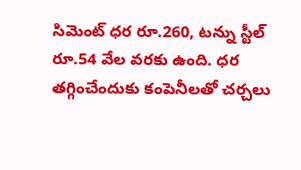సిమెంట్ ధర రూ.260, టన్ను స్టీల్ రూ.54 వేల వరకు ఉంది. ధర తగ్గించేందుకు కంపెనీలతో చర్చలు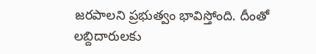జరపాలని ప్రభుత్వం భావిస్తోంది. దీంతో లబ్దిదారులకు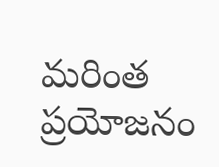మరింత ప్రయోజనం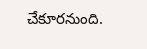చేకూరనుంది.